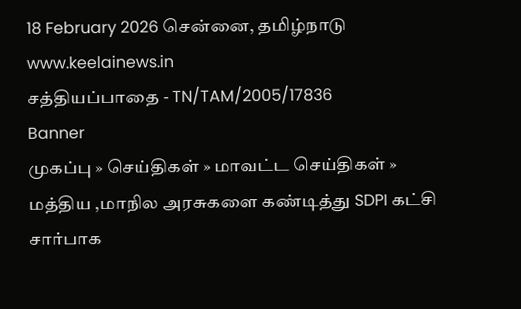18 February 2026 சென்னை, தமிழ்நாடு
www.keelainews.in
சத்தியப்பாதை - TN/TAM/2005/17836
Banner
முகப்பு » செய்திகள் » மாவட்ட செய்திகள் » மத்திய ,மாநில அரசுகளை கண்டித்து SDPI கட்சி சார்பாக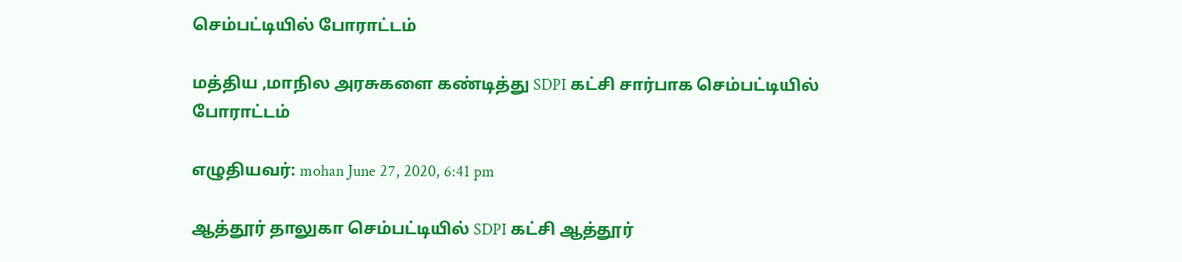செம்பட்டியில் போராட்டம்

மத்திய ,மாநில அரசுகளை கண்டித்து SDPI கட்சி சார்பாக செம்பட்டியில் போராட்டம்

எழுதியவர்: mohan June 27, 2020, 6:41 pm

ஆத்தூர் தாலுகா செம்பட்டியில் SDPI கட்சி ஆத்தூர்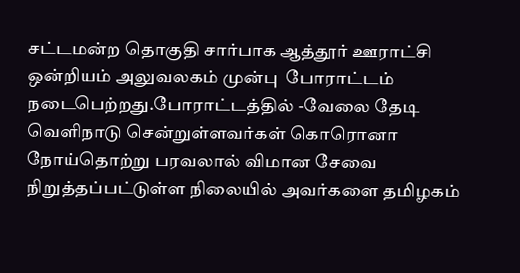சட்டமன்ற தொகுதி சார்பாக ஆத்தூர் ஊராட்சி ஒன்றியம் அலுவலகம் முன்பு  போராட்டம் நடைபெற்றது.போராட்டத்தில் -வேலை தேடி வெளிநாடு சென்றுள்ளவர்கள் கொரொனா நோய்தொற்று பரவலால் விமான சேவை நிறுத்தப்பட்டுள்ள நிலையில் அவர்களை தமிழகம்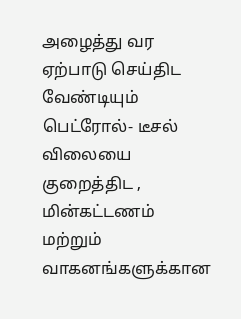அழைத்து வர ஏற்பாடு செய்திட வேண்டியும் பெட்ரோல்- டீசல் விலையை குறைத்திட , மின்கட்டணம் மற்றும் வாகனங்களுக்கான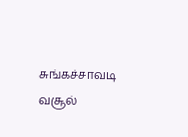சுங்கச்சாவடி வசூல்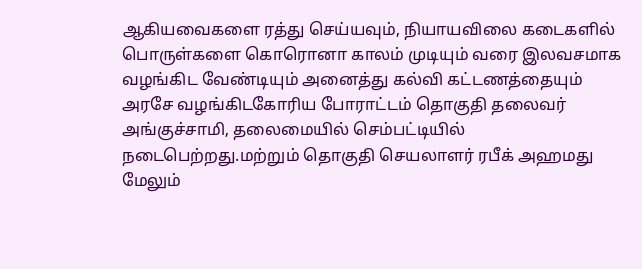ஆகியவைகளை ரத்து செய்யவும், நியாயவிலை கடைகளில் பொருள்களை கொரொனா காலம் முடியும் வரை இலவசமாக வழங்கிட வேண்டியும் அனைத்து கல்வி கட்டணத்தையும் அரசே வழங்கிடகோரிய போராட்டம் தொகுதி தலைவர் அங்குச்சாமி, தலைமையில் செம்பட்டியில் நடைபெற்றது.மற்றும் தொகுதி செயலாளர் ரபீக் அஹமது மேலும்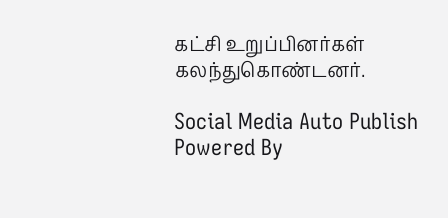கட்சி உறுப்பினர்கள் கலந்துகொண்டனர்.

Social Media Auto Publish Powered By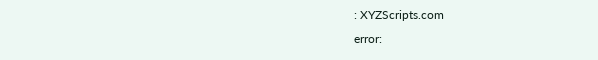: XYZScripts.com
error: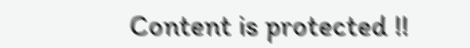Content is protected !!